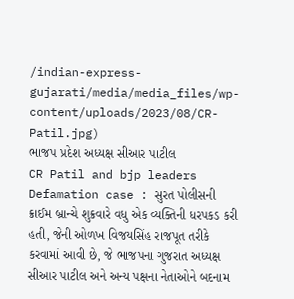/indian-express-gujarati/media/media_files/wp-content/uploads/2023/08/CR-Patil.jpg)
ભાજપ પ્રદેશ અધ્યક્ષ સીઆર પાટીલ
CR Patil and bjp leaders Defamation case : સુરત પોલીસની ક્રાઈમ બ્રાન્ચે શુક્રવારે વધુ એક વ્યક્તિની ધરપકડ કરી હતી, જેની ઓળખ વિજયસિંહ રાજપૂત તરીકે કરવામાં આવી છે, જે ભાજપના ગુજરાત અધ્યક્ષ સીઆર પાટીલ અને અન્ય પક્ષના નેતાઓને બદનામ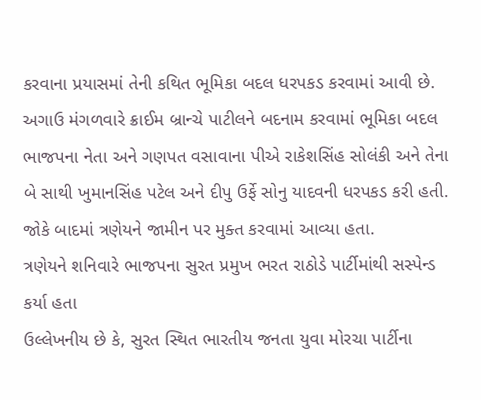કરવાના પ્રયાસમાં તેની કથિત ભૂમિકા બદલ ધરપકડ કરવામાં આવી છે.
અગાઉ મંગળવારે ક્રાઈમ બ્રાન્ચે પાટીલને બદનામ કરવામાં ભૂમિકા બદલ ભાજપના નેતા અને ગણપત વસાવાના પીએ રાકેશસિંહ સોલંકી અને તેના બે સાથી ખુમાનસિંહ પટેલ અને દીપુ ઉર્ફે સોનુ યાદવની ધરપકડ કરી હતી. જોકે બાદમાં ત્રણેયને જામીન પર મુક્ત કરવામાં આવ્યા હતા.
ત્રણેયને શનિવારે ભાજપના સુરત પ્રમુખ ભરત રાઠોડે પાર્ટીમાંથી સસ્પેન્ડ કર્યા હતા
ઉલ્લેખનીય છે કે, સુરત સ્થિત ભારતીય જનતા યુવા મોરચા પાર્ટીના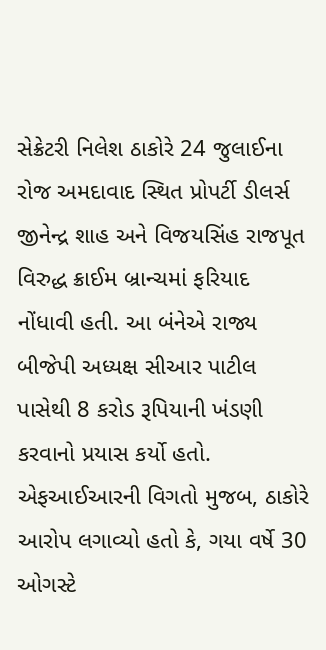સેક્રેટરી નિલેશ ઠાકોરે 24 જુલાઈના રોજ અમદાવાદ સ્થિત પ્રોપર્ટી ડીલર્સ જીનેન્દ્ર શાહ અને વિજયસિંહ રાજપૂત વિરુદ્ધ ક્રાઈમ બ્રાન્ચમાં ફરિયાદ નોંધાવી હતી. આ બંનેએ રાજ્ય બીજેપી અધ્યક્ષ સીઆર પાટીલ પાસેથી 8 કરોડ રૂપિયાની ખંડણી કરવાનો પ્રયાસ કર્યો હતો.
એફઆઈઆરની વિગતો મુજબ, ઠાકોરે આરોપ લગાવ્યો હતો કે, ગયા વર્ષે 30 ઓગસ્ટે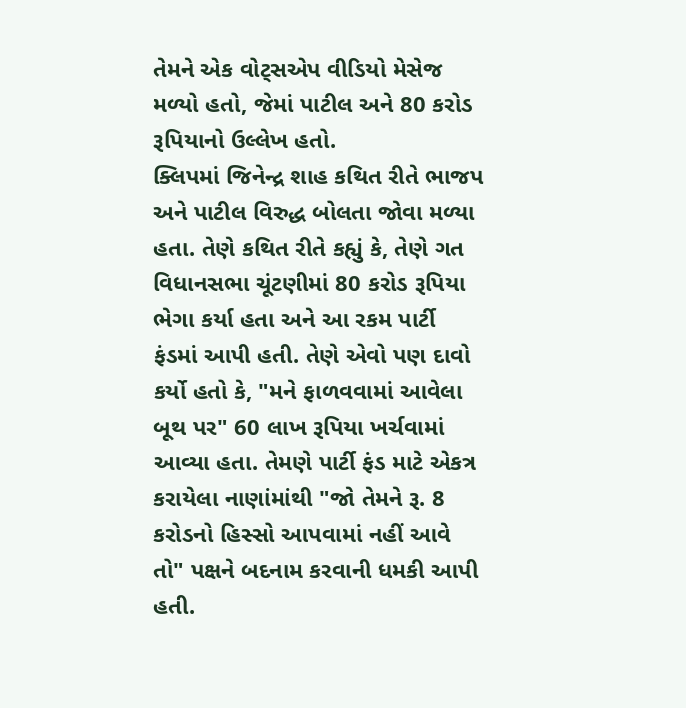તેમને એક વોટ્સએપ વીડિયો મેસેજ મળ્યો હતો, જેમાં પાટીલ અને 80 કરોડ રૂપિયાનો ઉલ્લેખ હતો.
ક્લિપમાં જિનેન્દ્ર શાહ કથિત રીતે ભાજપ અને પાટીલ વિરુદ્ધ બોલતા જોવા મળ્યા હતા. તેણે કથિત રીતે કહ્યું કે, તેણે ગત વિધાનસભા ચૂંટણીમાં 80 કરોડ રૂપિયા ભેગા કર્યા હતા અને આ રકમ પાર્ટી ફંડમાં આપી હતી. તેણે એવો પણ દાવો કર્યો હતો કે, "મને ફાળવવામાં આવેલા બૂથ પર" 60 લાખ રૂપિયા ખર્ચવામાં આવ્યા હતા. તેમણે પાર્ટી ફંડ માટે એકત્ર કરાયેલા નાણાંમાંથી "જો તેમને રૂ. 8 કરોડનો હિસ્સો આપવામાં નહીં આવે તો" પક્ષને બદનામ કરવાની ધમકી આપી હતી.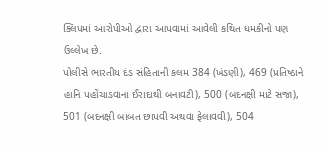ક્લિપમાં આરોપીઓ દ્વારા આપવામાં આવેલી કથિત ધમકીનો પણ ઉલ્લેખ છે.
પોલીસે ભારતીય દંડ સંહિતાની કલમ 384 (ખંડણી), 469 (પ્રતિષ્ઠાને હાનિ પહોંચાડવાના ઈરાદાથી બનાવટી), 500 (બદનક્ષી માટે સજા), 501 (બદનક્ષી બાબત છાપવી અથવા ફેલાવવી), 504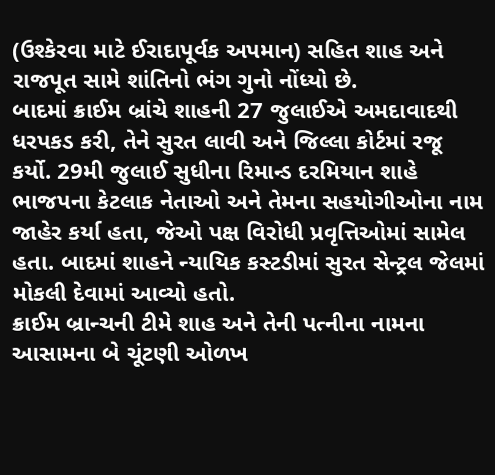(ઉશ્કેરવા માટે ઈરાદાપૂર્વક અપમાન) સહિત શાહ અને રાજપૂત સામે શાંતિનો ભંગ ગુનો નોંધ્યો છે.
બાદમાં ક્રાઈમ બ્રાંચે શાહની 27 જુલાઈએ અમદાવાદથી ધરપકડ કરી, તેને સુરત લાવી અને જિલ્લા કોર્ટમાં રજૂ કર્યો. 29મી જુલાઈ સુધીના રિમાન્ડ દરમિયાન શાહે ભાજપના કેટલાક નેતાઓ અને તેમના સહયોગીઓના નામ જાહેર કર્યા હતા, જેઓ પક્ષ વિરોધી પ્રવૃત્તિઓમાં સામેલ હતા. બાદમાં શાહને ન્યાયિક કસ્ટડીમાં સુરત સેન્ટ્રલ જેલમાં મોકલી દેવામાં આવ્યો હતો.
ક્રાઈમ બ્રાન્ચની ટીમે શાહ અને તેની પત્નીના નામના આસામના બે ચૂંટણી ઓળખ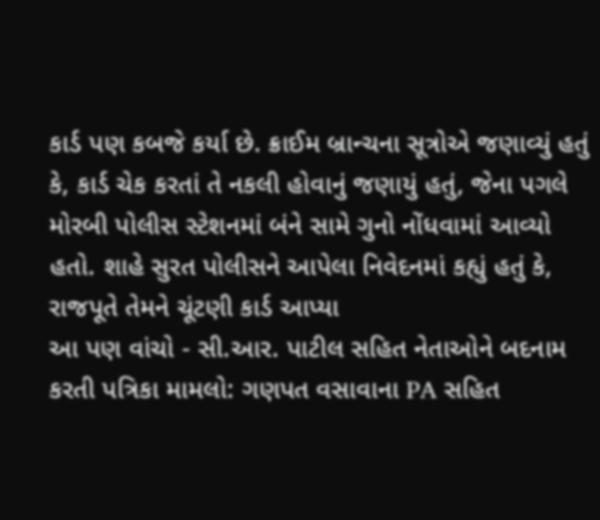કાર્ડ પણ કબજે કર્યા છે. ક્રાઈમ બ્રાન્ચના સૂત્રોએ જણાવ્યું હતું કે, કાર્ડ ચેક કરતાં તે નકલી હોવાનું જણાયું હતું, જેના પગલે મોરબી પોલીસ સ્ટેશનમાં બંને સામે ગુનો નોંધવામાં આવ્યો હતો. શાહે સુરત પોલીસને આપેલા નિવેદનમાં કહ્યું હતું કે, રાજપૂતે તેમને ચૂંટણી કાર્ડ આપ્યા
આ પણ વાંચો - સી.આર. પાટીલ સહિત નેતાઓને બદનામ કરતી પત્રિકા મામલો: ગણપત વસાવાના PA સહિત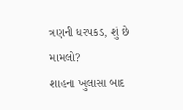ત્રણની ધરપકડ, શું છે મામલો?
શાહના ખુલાસા બાદ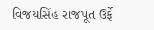વિજયસિંહ રાજપૂત ઉર્ફે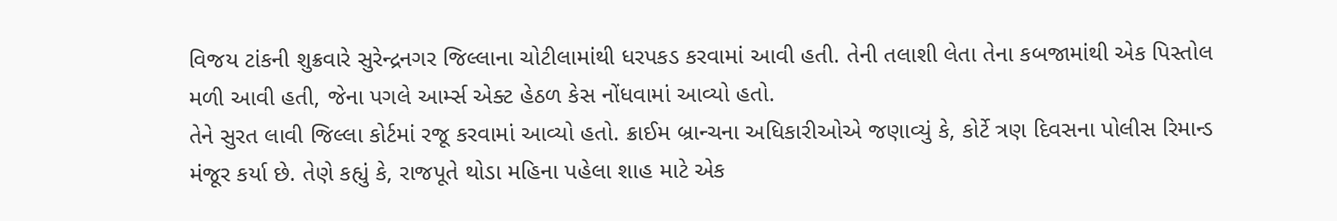વિજય ટાંકની શુક્રવારે સુરેન્દ્રનગર જિલ્લાના ચોટીલામાંથી ધરપકડ કરવામાં આવી હતી. તેની તલાશી લેતા તેના કબજામાંથી એક પિસ્તોલ મળી આવી હતી, જેના પગલે આર્મ્સ એક્ટ હેઠળ કેસ નોંધવામાં આવ્યો હતો.
તેને સુરત લાવી જિલ્લા કોર્ટમાં રજૂ કરવામાં આવ્યો હતો. ક્રાઈમ બ્રાન્ચના અધિકારીઓએ જણાવ્યું કે, કોર્ટે ત્રણ દિવસના પોલીસ રિમાન્ડ મંજૂર કર્યા છે. તેણે કહ્યું કે, રાજપૂતે થોડા મહિના પહેલા શાહ માટે એક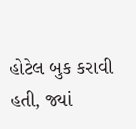હોટેલ બુક કરાવી હતી, જ્યાં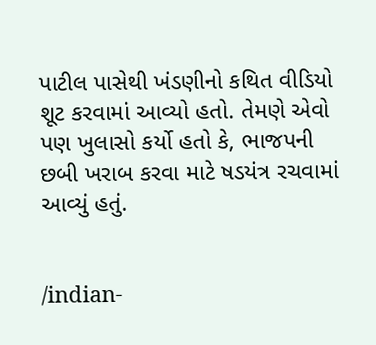પાટીલ પાસેથી ખંડણીનો કથિત વીડિયો શૂટ કરવામાં આવ્યો હતો. તેમણે એવો પણ ખુલાસો કર્યો હતો કે, ભાજપની છબી ખરાબ કરવા માટે ષડયંત્ર રચવામાં આવ્યું હતું.


/indian-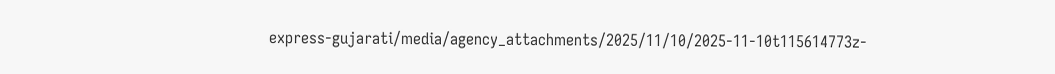express-gujarati/media/agency_attachments/2025/11/10/2025-11-10t115614773z-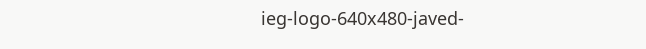ieg-logo-640x480-javed-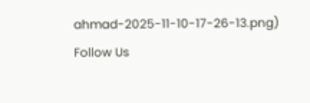ahmad-2025-11-10-17-26-13.png)
Follow Us